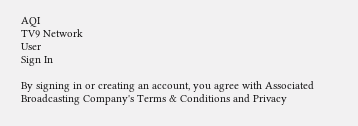AQI
TV9 Network
User
Sign In

By signing in or creating an account, you agree with Associated Broadcasting Company's Terms & Conditions and Privacy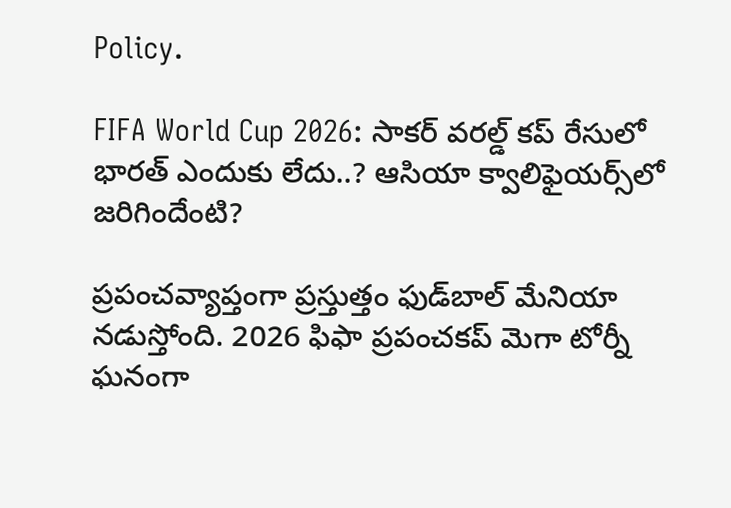Policy.

FIFA World Cup 2026: సాకర్ వరల్డ్‌ కప్‌ రేసులో భారత్‌ ఎందుకు లేదు..? ఆసియా క్వాలిఫైయ‌ర్స్‌లో జరిగిందేంటి?

ప్రపంచవ్యాప్తంగా ప్రస్తుత్తం ఫుడ్‌బాల్ మేనియా నడుస్తోంది. 2026 ఫిఫా ప్రపంచకప్‌ మెగా టోర్నీ ఘనంగా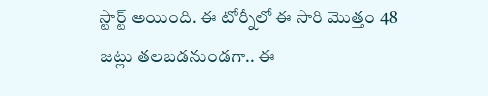స్టార్ట్ అయింది. ఈ టోర్నీలో ఈ సారి మొత్తం 48 జట్లు తలబడనుండగా.. ఈ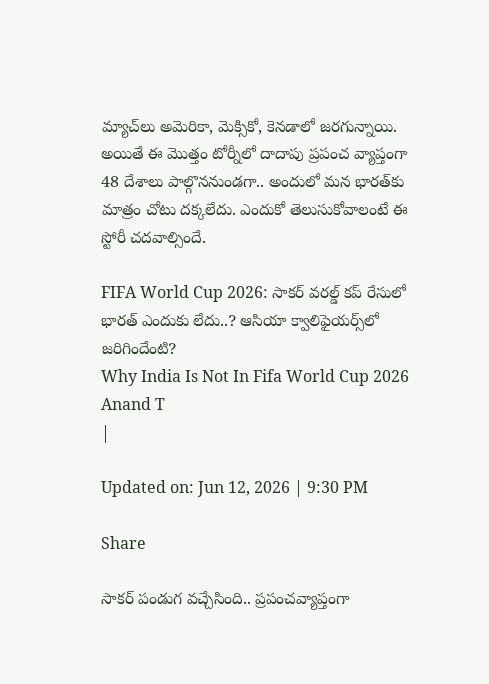మ్యాచ్‌లు అమెరికా, మెక్సికో, కెనడాలో జరగున్నాయి. అయితే ఈ మొత్తం టోర్నీలో దాదాపు ప్రపంచ వ్యాప్తంగా 48 దేశాలు పాల్గొననుండగా.. అందులో మన భారత్‌కు మాత్రం చోటు దక్కలేదు. ఎందుకో తెలుసుకోవాలంటే ఈ స్టోరీ చదవాల్సిందే.

FIFA World Cup 2026: సాకర్ వరల్డ్‌ కప్‌ రేసులో భారత్‌ ఎందుకు లేదు..? ఆసియా క్వాలిఫైయ‌ర్స్‌లో జరిగిందేంటి?
Why India Is Not In Fifa World Cup 2026
Anand T
|

Updated on: Jun 12, 2026 | 9:30 PM

Share

సాకర్ పండుగ వచ్చేసింది.. ప్రపంచవ్యాప్తంగా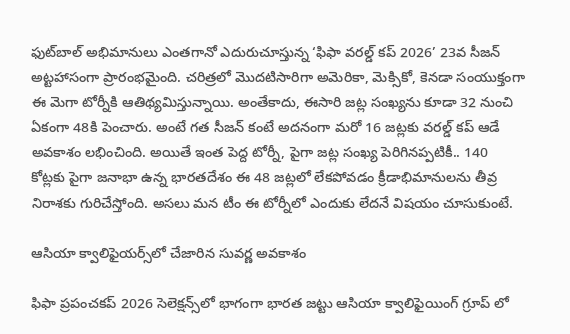ఫుట్‌బాల్ అభిమానులు ఎంతగానో ఎదురుచూస్తున్న ‘ఫిఫా వరల్డ్ కప్ 2026’ 23వ సీజన్ అట్టహాసంగా ప్రారంభమైంది. చరిత్రలో మొదటిసారిగా అమెరికా, మెక్సికో, కెనడా సంయుక్తంగా ఈ మెగా టోర్నీకి ఆతిథ్యమిస్తున్నాయి. అంతేకాదు, ఈసారి జట్ల సంఖ్యను కూడా 32 నుంచి ఏకంగా 48కి పెంచారు. అంటే గత సీజన్ కంటే అదనంగా మరో 16 జట్లకు వరల్డ్ కప్ ఆడే అవకాశం లభించింది. అయితే ఇంత పెద్ద టోర్నీ, పైగా జట్ల సంఖ్య పెరిగినప్పటికీ.. 140 కోట్లకు పైగా జనాభా ఉన్న భారతదేశం ఈ 48 జట్లలో లేకపోవడం క్రీడాభిమానులను తీవ్ర నిరాశకు గురిచేస్తోంది. అసలు మన టీం ఈ టోర్నీలో ఎందుకు లేదనే విషయం చూసుకుంటే.

ఆసియా క్వాలిఫైయర్స్‌లో చేజారిన సువర్ణ అవకాశం

ఫిఫా ప్రపంచకప్ 2026 సెలెక్షన్స్‌లో భాగంగా భారత జట్టు ఆసియా క్వాలిఫైయింగ్ గ్రూప్ లో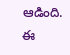ఆడింది. ఈ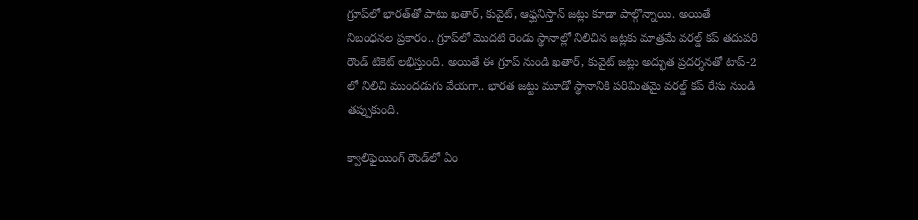గ్రూప్‌లో భారత్‌తో పాటు ఖతార్, కువైట్, ఆఫ్ఘనిస్తాన్ జట్లు కూడా పాల్గొన్నాయి. అయితే నిబంధనల ప్రకారం.. గ్రూప్‌లో మొదటి రెండు స్థానాల్లో నిలిచిన జట్లకు మాత్రమే వరల్డ్ కప్ తదుపరి రౌండ్ టికెట్ లభిస్తుంది. అయితే ఈ గ్రూప్ నుండి ఖతార్, కువైట్ జట్లు అద్భుత ప్రదర్శనతో టాప్-2 లో నిలిచి ముందడుగు వేయగా.. భారత జట్టు మూడో స్థానానికి పరిమితమై వరల్డ్ కప్ రేసు నుండి తప్పుకుంది.

క్వాలిఫైయింగ్ రౌండ్‌లో ఏం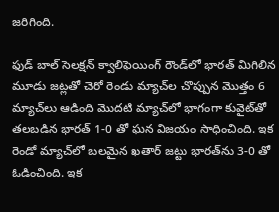జరిగింది.

ఫుడ్‌ బాల్ సెలక్షన్ క్వాలిఫెయింగ్ రౌండ్‌లో భారత్ మిగిలిన మూడు జట్లతో చెరో రెండు మ్యాచ్‌ల చొప్పున మొత్తం 6 మ్యాచ్‌లు ఆడింది మొదటి మ్యాచ్‌లో భాగంగా కువైట్‌తో తలబడిన భారత్‌ 1-0 తో ఘన విజయం సాధించింది. ఇక రెండో మ్యాచ్‌లో బలమైన ఖతార్ జట్టు భారత్‌ను 3-0 తో ఓడించింది. ఇక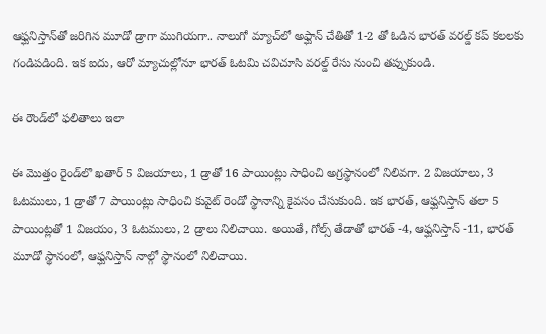ఆఫ్ఘనిస్తాన్‌తో జరిగిన మూడో డ్రాగా ముగియగా.. నాలుగో మ్యాచ్‌లో అఫ్ఘాన్‌ చేతితో 1-2 తో ఓడిన భారత్ వరల్డ్ కప్ కలలకు గండిపడింది. ఇక ఐదు, ఆరో మ్యాచుల్లోనూ భారత్ ఓటమి చవిచూసి వరల్డ్ రేసు నుంచి తప్పుకుండి.

ఈ రౌండ్‌లో ఫలితాలు ఇలా

ఈ మొత్తం రైండ్‌లొ ఖతార్ 5 విజయాలు, 1 డ్రాతో 16 పాయింట్లు సాధించి అగ్రస్థానంలో నిలివగా. 2 విజయాలు, 3 ఓటములు, 1 డ్రాతో 7 పాయింట్లు సాధించి కువైట్ రెండో స్థానాన్ని కైవసం చేసుకుంది. ఇక భారత్, ఆఫ్ఘనిస్తాన్ తలా 5 పాయింట్లతో 1 విజయం, 3 ఓటములు, 2 డ్రాలు నిలిచాయి. అయితే, గోల్స్ తేడాతో భారత్ -4, ఆఫ్ఘనిస్తాన్ -11, భారత్ మూడో స్థానంలో, ఆఫ్ఘనిస్తాన్ నాల్గో స్థానంలో నిలిచాయి.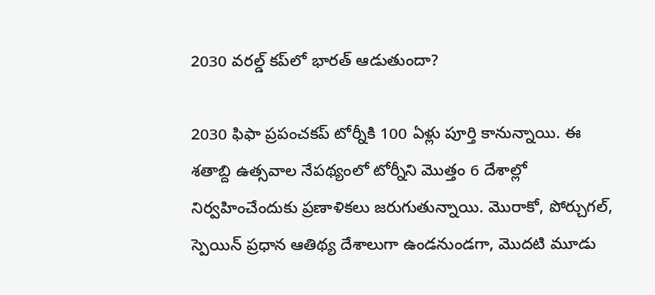2030 వరల్డ్ కప్‌లో భారత్ ఆడుతుందా?

2030 ఫిఫా ప్రపంచకప్ టోర్నీకి 100 ఏళ్లు పూర్తి కానున్నాయి. ఈ శతాబ్ది ఉత్సవాల నేపథ్యంలో టోర్నీని మొత్తం 6 దేశాల్లో నిర్వహించేందుకు ప్రణాళికలు జరుగుతున్నాయి. మొరాకో, పోర్చుగల్, స్పెయిన్ ప్రధాన ఆతిథ్య దేశాలుగా ఉండనుండగా, మొదటి మూడు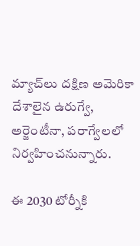మ్యాచ్‌లు దక్షిణ అమెరికా దేశాలైన ఉరుగ్వే, అర్జెంటీనా, పరాగ్వేలలో నిర్వహించనున్నారు.

ఈ 2030 టోర్నీకి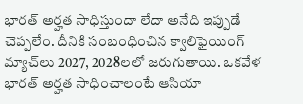భారత్ అర్హత సాధిస్తుందా లేదా అనేది ఇప్పుడే చెప్పలేం. దీనికి సంబంధించిన క్వాలిఫైయింగ్ మ్యాచ్‌లు 2027, 2028లలో జరుగుతాయి. ఒకవేళ భారత్ అర్హత సాధించాలంటే ఆసియా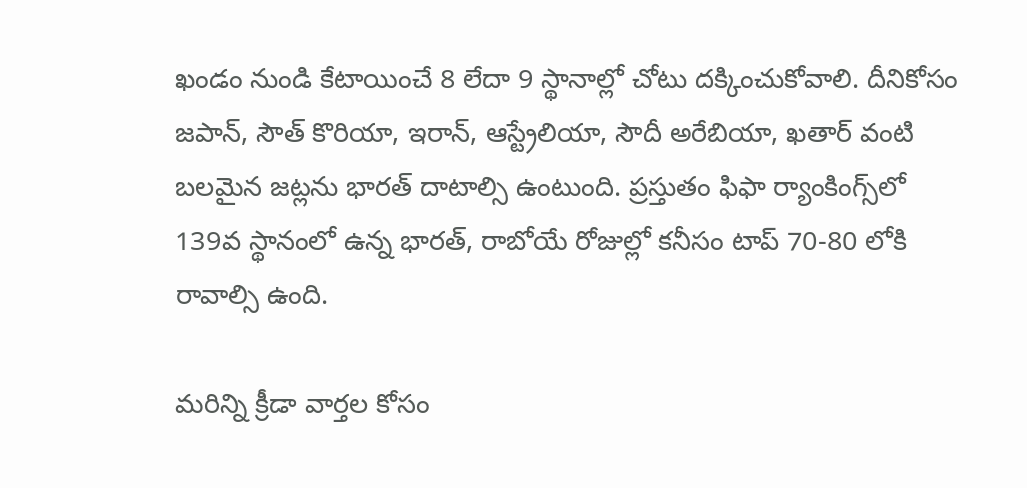ఖండం నుండి కేటాయించే 8 లేదా 9 స్థానాల్లో చోటు దక్కించుకోవాలి. దీనికోసం జపాన్, సౌత్ కొరియా, ఇరాన్, ఆస్ట్రేలియా, సౌదీ అరేబియా, ఖతార్ వంటి బలమైన జట్లను భారత్ దాటాల్సి ఉంటుంది. ప్రస్తుతం ఫిఫా ర్యాంకింగ్స్‌లో 139వ స్థానంలో ఉన్న భారత్, రాబోయే రోజుల్లో కనీసం టాప్ 70-80 లోకి రావాల్సి ఉంది.

మరిన్ని క్రీడా వార్తల కోసం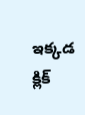ఇక్కడ క్లిక్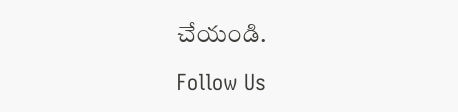చేయండి.

Follow Us